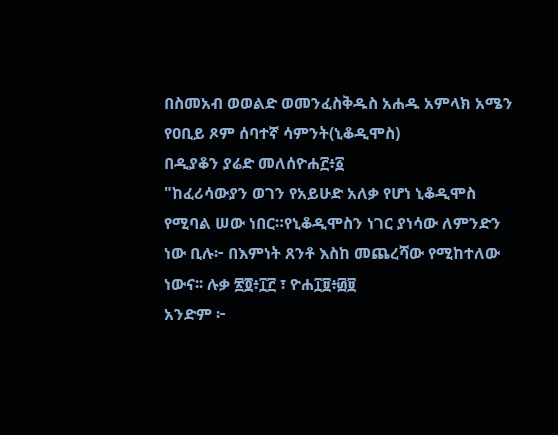በስመአብ ወወልድ ወመንፈስቅዱስ አሐዱ አምላክ አሜን
የዐቢይ ጾም ሰባተኛ ሳምንት(ኒቆዲሞስ)
በዲያቆን ያሬድ መለሰዮሐ፫፥፩
"ከፈሪሳውያን ወገን የአይሁድ አለቃ የሆነ ኒቆዲሞስ የሚባል ሠው ነበር።የኒቆዲሞስን ነገር ያነሳው ለምንድን ነው ቢሉ፦ በእምነት ጸንቶ እስከ መጨረሻው የሚከተለው ነውና፡፡ ሉቃ ፳፬፥፲፫ ፣ ዮሐ፲፱፥፴፱
አንድም ፦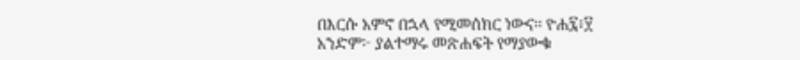በእርሱ አምኖ በኋላ የሚመሰክር ነውና፡፡ ዮሐ፯፥፶
አንድም፦ ያልተማሩ መጽሐፍት የማያውቁ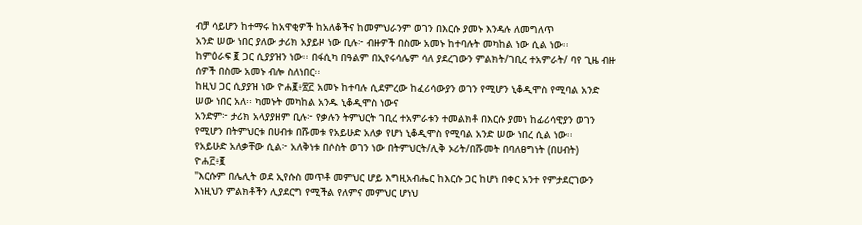ብቻ ሳይሆን ከተማሩ ከአዋቂዎች ከአለቆችና ከመምህራንም ወገን በእርሱ ያመኑ እንዳሉ ለመግለጥ
አንድ ሠው ነበር ያለው ታሪክ አያይዞ ነው ቢሉ፦ ብዙዎች በስሙ አመኑ ከተባሉት መካከል ነው ሲል ነው፡፡
ከምዕራፍ ፪ ጋር ሲያያዝን ነው፡፡ በፋሲካ በዓልም በኢየሩሳሌም ሳለ ያደረገውን ምልክት/ገቢረ ተአምራት/ ባየ ጊዜ ብዙ ሰዎች በስሙ አመኑ ብሎ ስለነበር፡፡
ከዚህ ጋር ሲያያዝ ነው ዮሐ፪፥፳፫ አመኑ ከተባሉ ሲደምረው ከፈሪሳውያን ወገን የሚሆን ኒቆዲሞስ የሚባል አንድ ሠው ነበር አለ፡፡ ካመኑት መካከል አንዱ ኒቆዲሞስ ነውና
አንድም፦ ታሪክ አላያያዘም ቢሉ፦ የቃሉን ትምህርት ገቢረ ተአምራቱን ተመልክቶ በእርሱ ያመነ ከፊሪሳዊያን ወገን የሚሆን በትምህርቱ በሀብቱ በሹመቱ የአይሁድ አለቃ የሆነ ኒቆዲሞስ የሚባል አንድ ሠው ነበረ ሲል ነው፡፡
የአይሁድ አለቃቸው ሲል፦ አለቅነቱ በሶስት ወገን ነው በትምህርት/ሊቅ ኦሪት/በሹመት በባለፀግነት (በሀብት)
ዮሐ፫፥፪
"እርሱም በሌሊት ወደ ኢየሱስ መጥቶ መምህር ሆይ እግዚአብሔር ከእርሱ ጋር ከሆነ በቀር አንተ የምታደርገውን እነዚህን ምልክቶችን ሊያደርግ የሚችል የለምና መምህር ሆነህ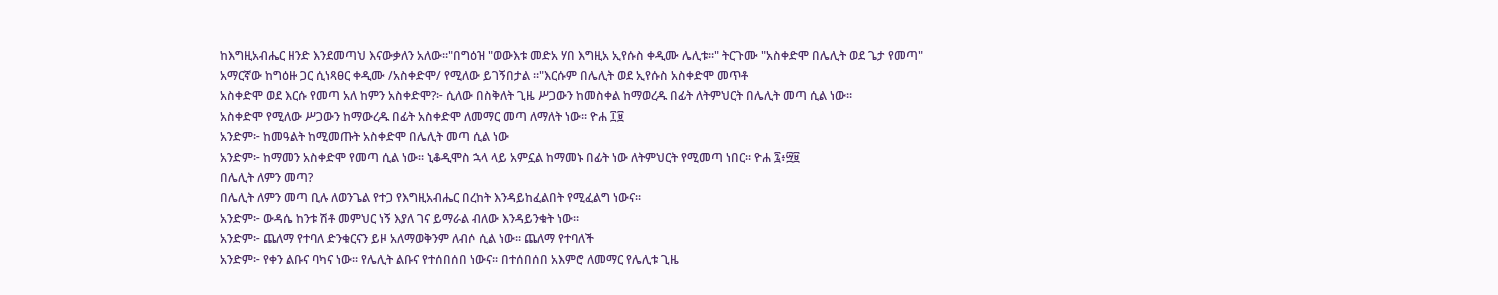ከእግዚአብሔር ዘንድ እንደመጣህ እናውቃለን አለው።"በግዕዝ "ወውእቱ መድአ ሃበ እግዚአ ኢየሱስ ቀዲሙ ሌሊቱ።" ትርጉሙ "አስቀድሞ በሌሊት ወደ ጌታ የመጣ"
አማርኛው ከግዕዙ ጋር ሲነጻፀር ቀዲሙ /አስቀድሞ/ የሚለው ይገኝበታል ።"እርሱም በሌሊት ወደ ኢየሱስ አስቀድሞ መጥቶ
አስቀድሞ ወደ እርሱ የመጣ አለ ከምን አስቀድሞ?፦ ሲለው በስቅለት ጊዜ ሥጋውን ከመስቀል ከማወረዱ በፊት ለትምህርት በሌሊት መጣ ሲል ነው።
አስቀድሞ የሚለው ሥጋውን ከማውረዱ በፊት አስቀድሞ ለመማር መጣ ለማለት ነው፡፡ ዮሐ ፲፱
አንድም፦ ከመዓልት ከሚመጡት አስቀድሞ በሌሊት መጣ ሲል ነው
አንድም፦ ከማመን አስቀድሞ የመጣ ሲል ነው፡፡ ኒቆዲሞስ ኋላ ላይ አምኗል ከማመኑ በፊት ነው ለትምህርት የሚመጣ ነበር። ዮሐ ፯፥፵፱
በሌሊት ለምን መጣ?
በሌሊት ለምን መጣ ቢሉ ለወንጌል የተጋ የእግዚአብሔር በረከት እንዳይከፈልበት የሚፈልግ ነውና፡፡
አንድም፦ ውዳሴ ከንቱ ሽቶ መምህር ነኝ እያለ ገና ይማራል ብለው እንዳይንቁት ነው።
አንድም፦ ጨለማ የተባለ ድንቁርናን ይዞ አለማወቅንም ለብሶ ሲል ነው፡፡ ጨለማ የተባለች
አንድም፦ የቀን ልቡና ባካና ነው፡፡ የሌሊት ልቡና የተሰበሰበ ነውና፡፡ በተሰበሰበ አእምሮ ለመማር የሌሊቱ ጊዜ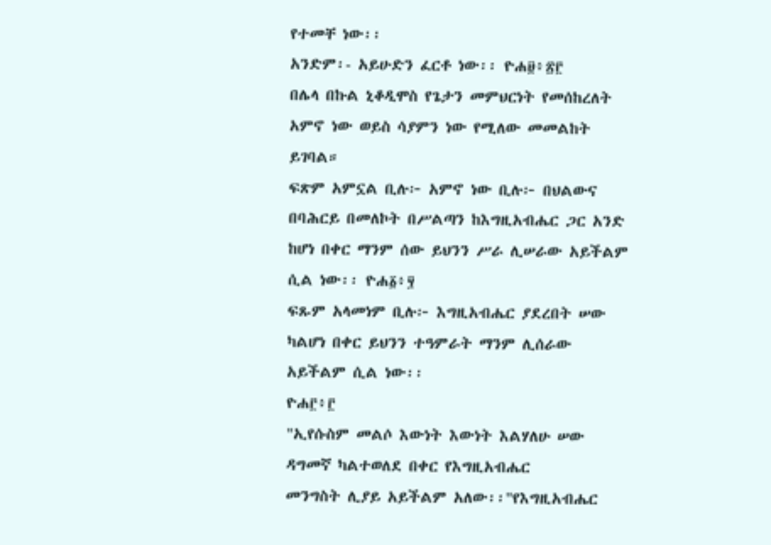የተመቸ ነው፡፡
አንድም፡- አይሁድን ፈርቶ ነው፡፡ ዮሐ፱፥፳፫
በሌላ በኩል ኒቆዲሞስ የጌታን መምህርነት የመሰከረለት አምኖ ነው ወይስ ሳያምን ነው የሚለው መመልከት ይገባል።
ፍጽም አምኗል ቢሉ፦ አምኖ ነው ቢሉ፦ በህልውና በባሕርይ በመለኮት በሥልጣን ከእግዚአብሔር ጋር አንድ ከሆነ በቀር ማንም ሰው ይህንን ሥራ ሊሠራው አይችልም ሲል ነው፡፡ ዮሐ፩፥፶
ፍጹም አላመነም ቢሉ፦ እግዚአብሔር ያደረበት ሠው ካልሆነ በቀር ይህንን ተዓምራት ማንም ሊሰራው አይችልም ሲል ነው፡፡
ዮሐ፫፥፫
"ኢየሱስም መልሶ እውነት እውነት እልሃለሁ ሠው ዳግመኛ ካልተወለደ በቀር የእግዚአብሔር
መንግስት ሊያይ አይችልም አለው፡፡"የእግዚአብሔር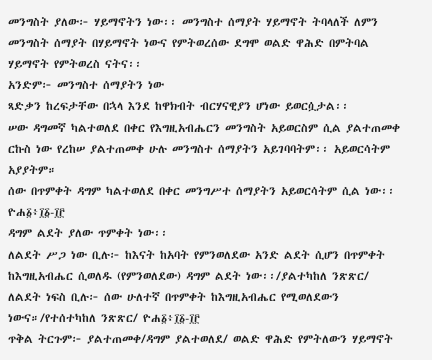መንግስት ያለው፦ ሃይማኖትን ነው፡፡ መንግስተ ሰማያት ሃይማኖት ትባላለች ለምን መንግስት ሰማያት በሃይማኖት ነውና የምትወረሰው ደግሞ ወልድ ዋሕድ በምትባል ሃይማኖት የምትወረስ ናትና፡፡
አንድም፦ መንግስተ ሰማያትን ነው
ጻድቃን ከረፍታቸው በኋላ እንደ ከዋክብት ብርሃናዊያን ሆነው ይወርሷታል፡፡
ሠው ዳግመኛ ካልተወለደ በቀር የእግዚአብሔርን መንግስት አይወርስም ሲል ያልተጠመቀ ርኩስ ነው የረከሠ ያልተጠመቀ ሁሉ መንግስተ ሰማያትን አይገባባትም፡፡ አይወርሳትም አያያትም።
ሰው በጥምቀት ዳግም ካልተወለደ በቀር መንግሥተ ሰማያትን አይወርሳትም ሲል ነው፡፡ ዮሐ፩፥፲፩-፲፫
ዳግም ልደት ያለው ጥምቀት ነው፡፡
ለልደት ሥጋ ነው ቢሉ፦ ከእናት ከአባት የምንወለደው አንድ ልደት ሲሆን በጥምቀት ከእግዚአብሔር ሲወለዱ (የምንወለደው) ዳግም ልደት ነው፡፡/ያልተካከለ ንጽጽር/
ለልደት ነፍስ ቢሉ፦ ሰው ሁለተኛ በጥምቀት ከእግዚአብሔር የሚወለደውን ነውና።/የተሰተካከለ ንጽጽር/ ዮሐ፩፥፲፩-፲፫
ጥቅል ትርጉም፦ ያልተጠመቀ/ዳግም ያልተወለደ/ ወልድ ዋሕድ የምትለውን ሃይማኖት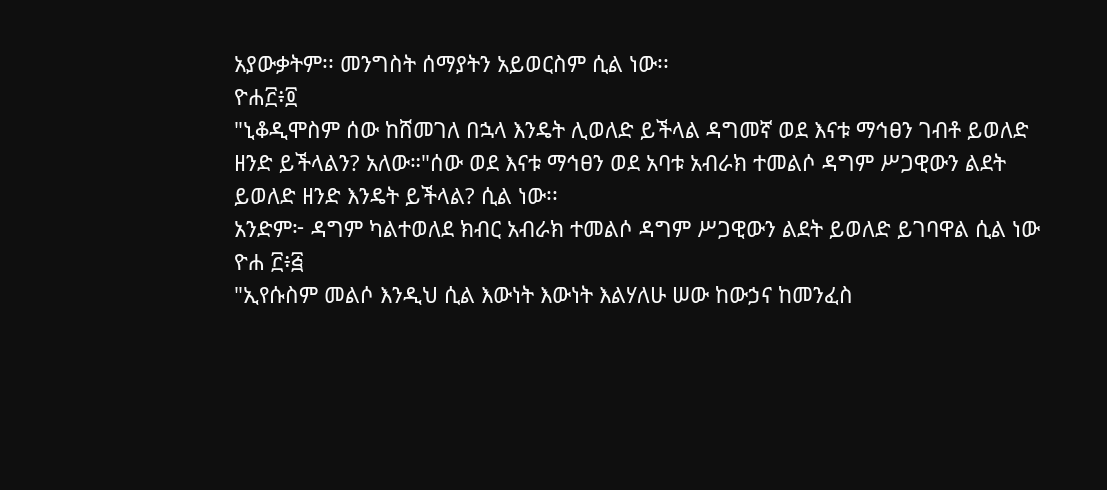አያውቃትም፡፡ መንግስት ሰማያትን አይወርስም ሲል ነው፡፡
ዮሐ፫፥፬
"ኒቆዲሞስም ሰው ከሸመገለ በኋላ እንዴት ሊወለድ ይችላል ዳግመኛ ወደ እናቱ ማኅፀን ገብቶ ይወለድ ዘንድ ይችላልን? አለው።"ሰው ወደ እናቱ ማኅፀን ወደ አባቱ አብራክ ተመልሶ ዳግም ሥጋዊውን ልደት ይወለድ ዘንድ እንዴት ይችላል? ሲል ነው፡፡
አንድም፦ ዳግም ካልተወለደ ክብር አብራክ ተመልሶ ዳግም ሥጋዊውን ልደት ይወለድ ይገባዋል ሲል ነው
ዮሐ ፫፥፭
"ኢየሱስም መልሶ እንዲህ ሲል እውነት እውነት እልሃለሁ ሠው ከውኃና ከመንፈስ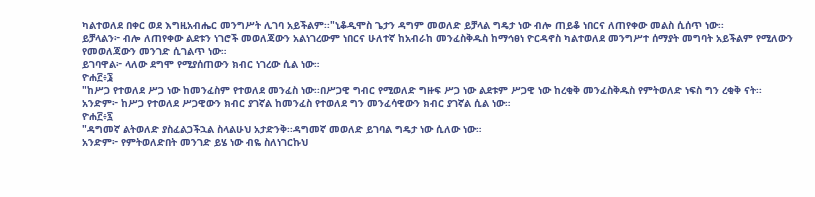ካልተወለደ በቀር ወደ እግዚአብሔር መንግሥት ሊገባ አይችልም፡፡"ኒቆዲሞስ ጌታን ዳግም መወለድ ይቻላል ግዴታ ነው ብሎ ጠይቆ ነበርና ለጠየቀው መልስ ሲሰጥ ነው፡፡
ይቻላልን፦ ብሎ ለጠየቀው ልደቱን ነገሮች መወለጃውን አልነገረውም ነበርና ሁለተኛ ከአብራከ መንፈስቅዱስ ከማኅፀነ ዮርዳኖስ ካልተወለደ መንግሥተ ሰማያት መግባት አይችልም የሚለውን የመወለጃውን መንገድ ሲገልጥ ነው።
ይገባዋል፦ ላለው ደግሞ የሚያሰጠውን ክብር ነገረው ሲል ነው።
ዮሐ፫፥፮
"ከሥጋ የተወለደ ሥጋ ነው ከመንፈስም የተወለደ መንፈስ ነው፡፡በሥጋዊ ግብር የሚወለድ ግዙፍ ሥጋ ነው ልደቱም ሥጋዊ ነው ከረቂቅ መንፈስቅዱስ የምትወለድ ነፍስ ግን ረቂቅ ናት፡፡
አንድም፦ ከሥጋ የተወለደ ሥጋዊውን ክብር ያገኛል ከመንፈስ የተወለደ ግን መንፈሳዊውን ክብር ያገኛል ሲል ነው።
ዮሐ፫፥፯
"ዳግመኛ ልትወለድ ያስፈልጋችኋል ስላልሁህ አታድንቅ፡፡ዳግመኛ መወለድ ይገባል ግዴታ ነው ሲለው ነው።
አንድም፦ የምትወለድበት መንገድ ይሄ ነው ብዬ ስለነገርኩህ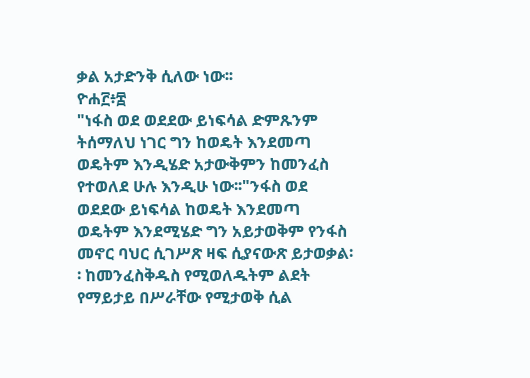ቃል አታድንቅ ሲለው ነው፡፡
ዮሐ፫፥፰
"ነፋስ ወደ ወደደው ይነፍሳል ድምጹንም ትሰማለህ ነገር ግን ከወዴት እንደመጣ ወዴትም እንዲሄድ አታውቅምን ከመንፈስ የተወለደ ሁሉ እንዲሁ ነው፡፡"ንፋስ ወደ ወደደው ይነፍሳል ከወዴት እንደመጣ ወዴትም እንደሚሄድ ግን አይታወቅም የንፋስ መኖር ባህር ሲገሥጽ ዛፍ ሲያናውጽ ይታወቃል፡፡ ከመንፈስቅዱስ የሚወለዱትም ልደት የማይታይ በሥራቸው የሚታወቅ ሲል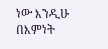ነው እንዲሁ በእምነት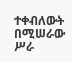ተቀብለውት በሚሠራው ሥራ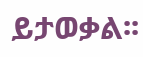ይታወቃል፡፡